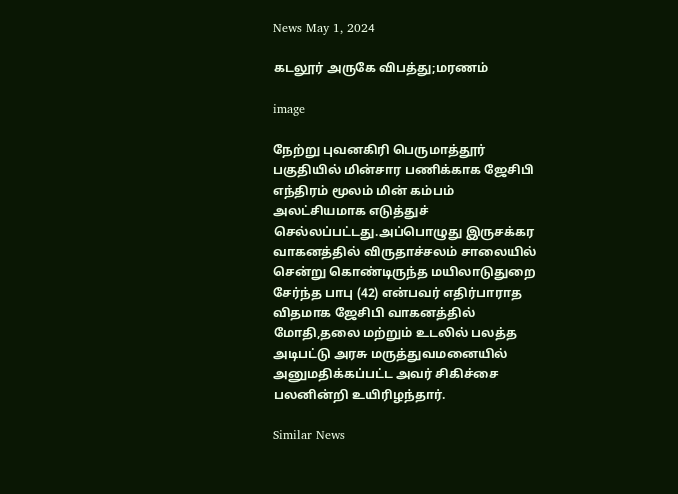News May 1, 2024

கடலூர் அருகே விபத்து;மரணம்

image

நேற்று புவனகிரி பெருமாத்தூர் பகுதியில் மின்சார பணிக்காக ஜேசிபி எந்திரம் மூலம் மின் கம்பம் அலட்சியமாக எடுத்துச் செல்லப்பட்டது.அப்பொழுது இருசக்கர வாகனத்தில் விருதாச்சலம் சாலையில் சென்று கொண்டிருந்த மயிலாடுதுறை சேர்ந்த பாபு (42) என்பவர் எதிர்பாராத விதமாக ஜேசிபி வாகனத்தில் மோதி,தலை மற்றும் உடலில் பலத்த அடிபட்டு அரசு மருத்துவமனையில் அனுமதிக்கப்பட்ட அவர் சிகிச்சை பலனின்றி உயிரிழந்தார்.

Similar News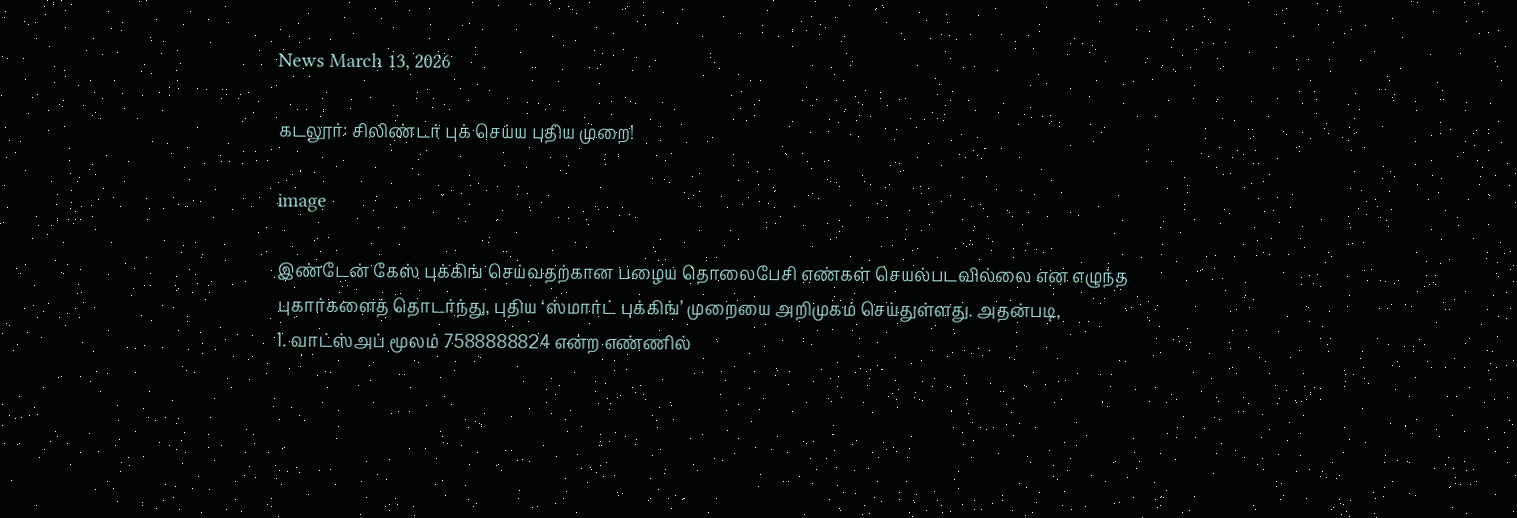News March 13, 2026

கடலூர்: சிலிண்டர் புக் செய்ய புதிய முறை!

image

இண்டேன் கேஸ் புக்கிங் செய்வதற்கான பழைய தொலைபேசி எண்கள் செயல்படவில்லை என எழுந்த புகார்களைத் தொடர்ந்து, புதிய ‘ஸ்மார்ட் புக்கிங்’ முறையை அறிமுகம் செய்துள்ளது. அதன்படி,
1. வாட்ஸ்அப் மூலம் 7588888824 என்ற எண்ணில்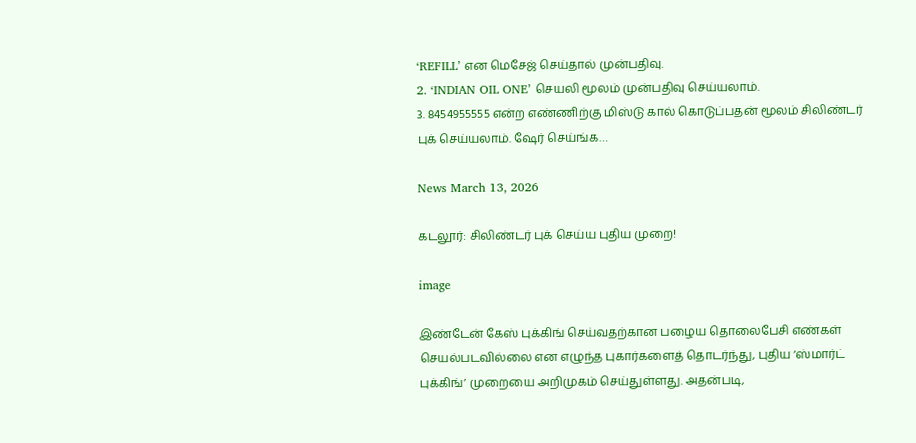‘REFILL’ என மெசேஜ் செய்தால் முன்பதிவு.
2. ‘INDIAN OIL ONE’ செயலி மூலம் முன்பதிவு செய்யலாம்.
3. 8454955555 என்ற எண்ணிற்கு மிஸ்டு கால் கொடுப்பதன் மூலம் சிலிண்டர் புக் செய்யலாம். ஷேர் செய்ங்க…

News March 13, 2026

கடலூர்: சிலிண்டர் புக் செய்ய புதிய முறை!

image

இண்டேன் கேஸ் புக்கிங் செய்வதற்கான பழைய தொலைபேசி எண்கள் செயல்படவில்லை என எழுந்த புகார்களைத் தொடர்ந்து, புதிய ‘ஸ்மார்ட் புக்கிங்’ முறையை அறிமுகம் செய்துள்ளது. அதன்படி,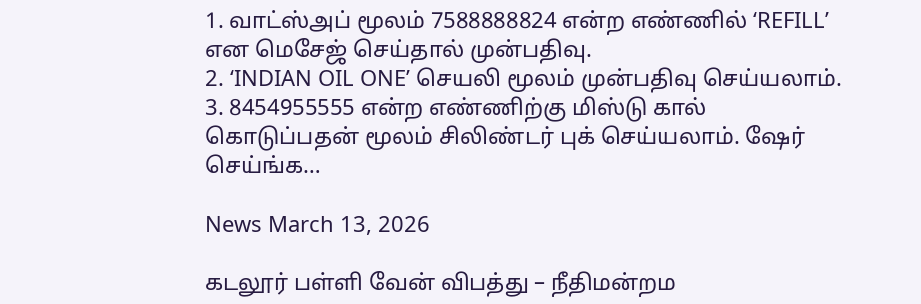1. வாட்ஸ்அப் மூலம் 7588888824 என்ற எண்ணில் ‘REFILL’ என மெசேஜ் செய்தால் முன்பதிவு.
2. ‘INDIAN OIL ONE’ செயலி மூலம் முன்பதிவு செய்யலாம்.
3. 8454955555 என்ற எண்ணிற்கு மிஸ்டு கால் கொடுப்பதன் மூலம் சிலிண்டர் புக் செய்யலாம். ஷேர் செய்ங்க…

News March 13, 2026

கடலூர் பள்ளி வேன் விபத்து – நீதிமன்றம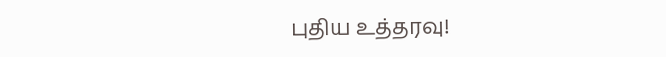புதிய உத்தரவு!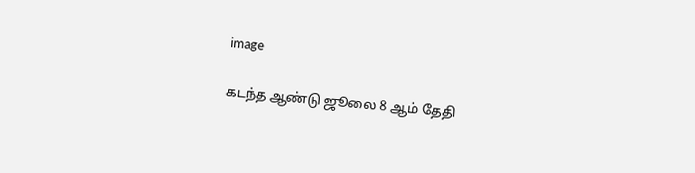image

கடந்த ஆண்டு ஜூலை 8 ஆம் தேதி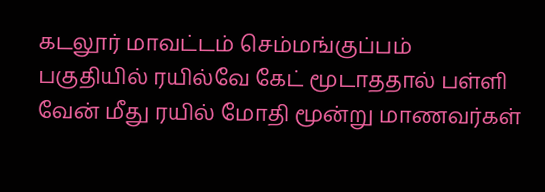கடலூர் மாவட்டம் செம்மங்குப்பம் பகுதியில் ரயில்வே கேட் மூடாத‌தால் பள்ளி வேன் மீது ரயில் மோதி மூன்று மாணவர்கள்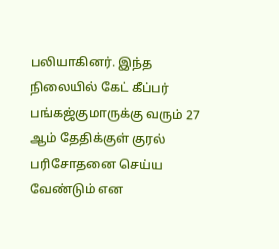பலியாகினர். இந்த நிலையில் கேட் கீப்பர் பங்கஜ்குமாருக்கு வரும் 27 ஆம் தேதிக்குள் குரல் பரிசோதனை செய்ய வேண்டும் என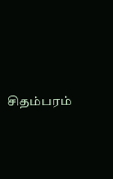சிதம்பரம்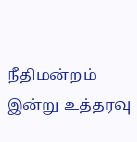நீதிமன்றம் இன்று உத்தரவு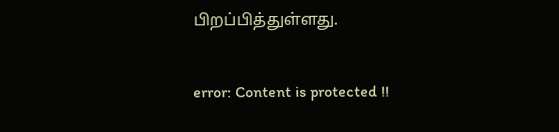பிறப்பித்துள்ளது.

error: Content is protected !!